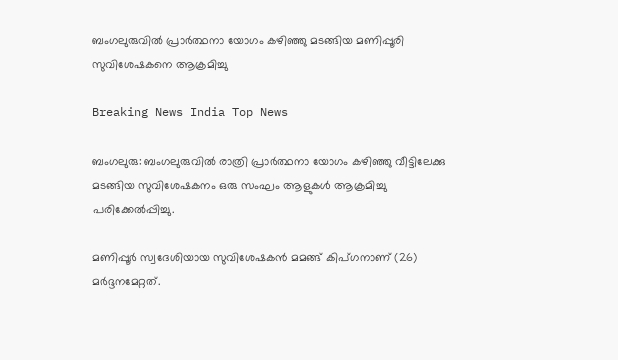ബംഗലുരുവില്‍ പ്രാര്‍ത്ഥനാ യോഗം കഴിഞ്ഞു മടങ്ങിയ മണിപ്പൂരി സുവിശേഷകനെ ആക്രമിച്ചു

Breaking News India Top News

ബംഗലുരു: ബംഗലുരുവില്‍ രാത്രി പ്രാര്‍ത്ഥനാ യോഗം കഴിഞ്ഞു വീട്ടിലേക്കു മടങ്ങിയ സുവിശേഷകനം ഒരു സംഘം ആളുകള്‍ ആക്രമിച്ചു പരിക്കേല്‍പ്പിച്ചു.

മണിപ്പൂര്‍ സ്വദേശിയായ സുവിശേഷകന്‍ മമങ്ങ് കിപ്ഗനാണ് (26) മര്‍ദ്ദനമേറ്റത്.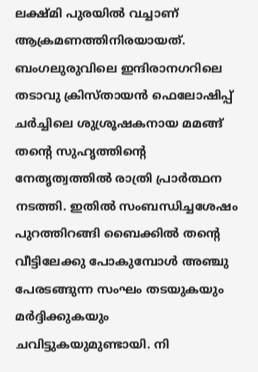ലക്ഷ്മി പുരയില്‍ വച്ചാണ് ആക്രമണത്തിനിരയായത്. ബംഗലുരുവിലെ ഇന്ദിരാനഗറിലെ തടാവു ക്രിസ്തായന്‍ ഫെലോഷിപ്പ് ചര്‍ച്ചിലെ ശുശ്രൂഷകനായ മമങ്ങ് തന്റെ സുഹൃത്തിന്റെ നേതൃത്വത്തില്‍ രാത്രി പ്രാര്‍ത്ഥന നടത്തി. ഇതില്‍ സംബന്ധിച്ചശേഷം പുറത്തിറങ്ങി ബൈക്കില്‍ തന്റെ വീട്ടിലേക്കു പോകുമ്പോള്‍ അഞ്ചു പേരടങ്ങുന്ന സംഘം തടയുകയും മര്‍ദ്ദിക്കുകയും ചവിട്ടുകയുമുണ്ടായി. നി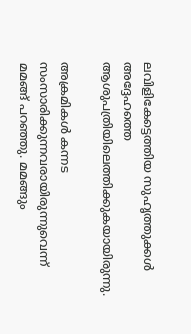ലവിളികേട്ടെത്തിയ സുഹൃത്തുക്കള്‍ അദ്ദേഹത്തെ ആശുപത്രിയിലെത്തിക്കുകയായിരുന്നു.

അക്രമികള്‍ കന്നട സംസാരിക്കുന്നവരായിരുന്നുവെന്ന് മമങ്ങ് പറഞ്ഞു. മമങ്ങും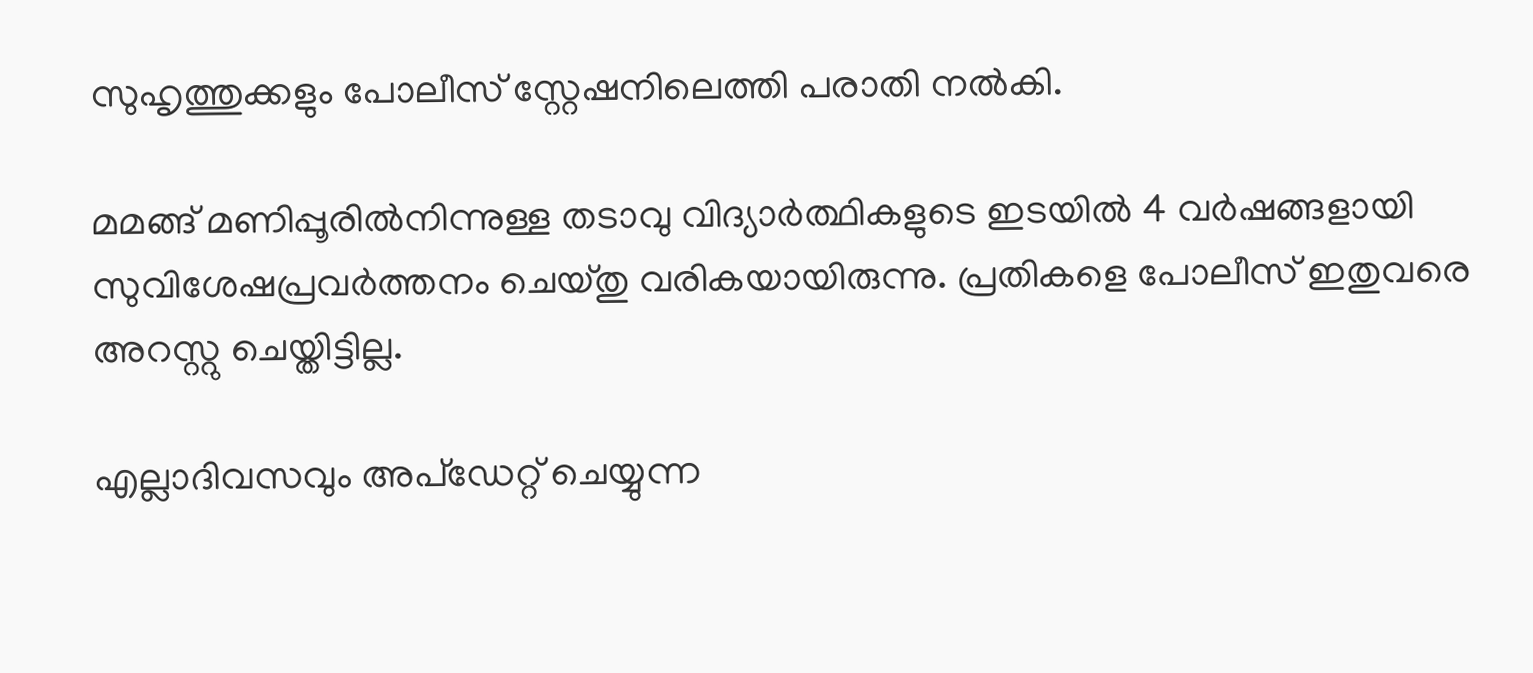സുഹൃത്തുക്കളും പോലീസ് സ്റ്റേഷനിലെത്തി പരാതി നല്‍കി.

മമങ്ങ് മണിപ്പൂരില്‍നിന്നുള്ള തടാവു വിദ്യാര്‍ത്ഥികളുടെ ഇടയില്‍ 4 വര്‍ഷങ്ങളായി സുവിശേഷപ്രവര്‍ത്തനം ചെയ്തു വരികയായിരുന്നു. പ്രതികളെ പോലീസ് ഇതുവരെ അറസ്റ്റു ചെയ്തിട്ടില്ല.

എല്ലാദിവസവും അപ്ഡേറ്റ് ചെയ്യുന്ന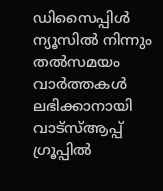ഡിസൈപ്പിൾ ന്യൂസിൽ നിന്നും തൽസമയം വാർത്തകൾ ലഭിക്കാനായി വാട്സ്ആപ്പ് ഗ്രൂപ്പിൽ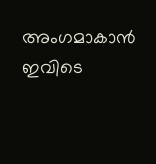അംഗമാകാൻ ഇവിടെ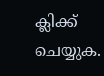ക്ലിക്ക് ചെയ്യുക.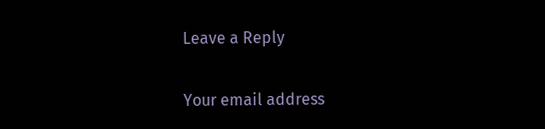Leave a Reply

Your email address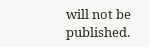will not be published.